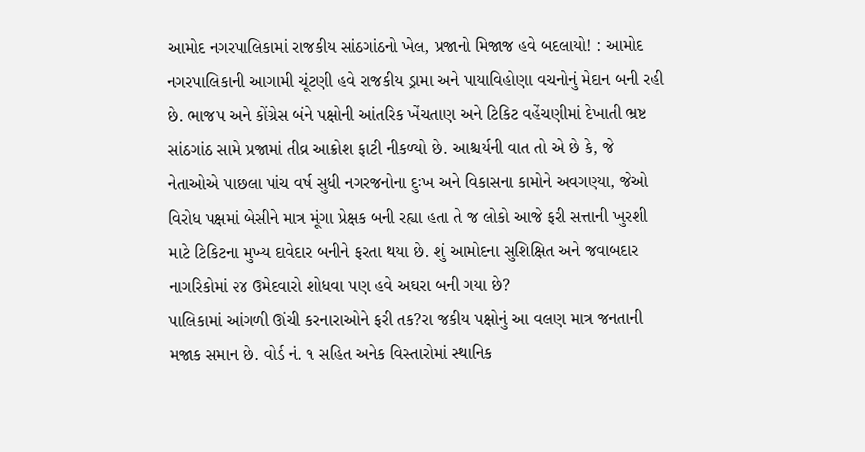આમોદ નગરપાલિકામાં રાજકીય સાંઠગાંઠનો ખેલ, પ્રજાનો મિજાજ હવે બદલાયો! : આમોદ નગરપાલિકાની આગામી ચૂંટણી હવે રાજકીય ડ્રામા અને પાયાવિહોણા વચનોનું મેદાન બની રહી છે. ભાજપ અને કોંગ્રેસ બંને પક્ષોની આંતરિક ખેંચતાણ અને ટિકિટ વહેંચણીમાં દેખાતી ભ્રષ્ટ સાંઠગાંઠ સામે પ્રજામાં તીવ્ર આક્રોશ ફાટી નીકળ્યો છે. આશ્ચર્યની વાત તો એ છે કે, જે નેતાઓએ પાછલા પાંચ વર્ષ સુધી નગરજનોના દુઃખ અને વિકાસના કામોને અવગણ્યા, જેઓ વિરોધ પક્ષમાં બેસીને માત્ર મૂંગા પ્રેક્ષક બની રહ્યા હતા તે જ લોકો આજે ફરી સત્તાની ખુરશી માટે ટિકિટના મુખ્ય દાવેદાર બનીને ફરતા થયા છે. શું આમોદના સુશિક્ષિત અને જવાબદાર નાગરિકોમાં ૨૪ ઉમેદવારો શોધવા પણ હવે અઘરા બની ગયા છે?
પાલિકામાં આંગળી ઊંચી કરનારાઓને ફરી તક?રા જકીય પક્ષોનું આ વલણ માત્ર જનતાની મજાક સમાન છે. વોર્ડ નં. ૧ સહિત અનેક વિસ્તારોમાં સ્થાનિક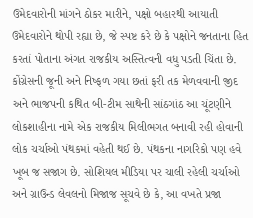ઉમેદવારોની માંગને ઠોકર મારીને, પક્ષો બહારથી આયાતી ઉમેદવારોને થોપી રહ્યા છે, જે સ્પષ્ટ કરે છે કે પક્ષોને જનતાના હિત કરતાં પોતાના અંગત રાજકીય અસ્તિત્વની વધુ પડતી ચિંતા છે. કોંગ્રેસની જૂની અને નિષ્ફળ ગયા છતાં ફરી તક મેળવવાની જીદ અને ભાજપની કથિત બી-ટીમ સાથેની સાંઠગાંઠ આ ચૂંટણીને લોકશાહીના નામે એક રાજકીય મિલીભગત બનાવી રહી હોવાની લોક ચર્ચાઓ પંથકમાં વહેતી થઈ છે. પંથકના નાગરિકો પણ હવે ખૂબ જ સજાગ છે. સોશિયલ મીડિયા પર ચાલી રહેલી ચર્ચાઓ અને ગ્રાઉન્ડ લેવલનો મિજાજ સૂચવે છે કે, આ વખતે પ્રજા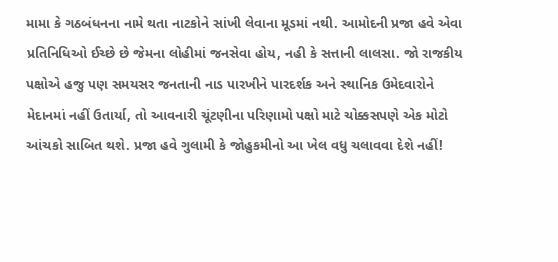મામા કે ગઠબંધનના નામે થતા નાટકોને સાંખી લેવાના મૂડમાં નથી. આમોદની પ્રજા હવે એવા પ્રતિનિધિઓ ઈચ્છે છે જેમના લોહીમાં જનસેવા હોય, નહી કે સત્તાની લાલસા. જો રાજકીય પક્ષોએ હજુ પણ સમયસર જનતાની નાડ પારખીને પારદર્શક અને સ્થાનિક ઉમેદવારોને મેદાનમાં નહીં ઉતાર્યા, તો આવનારી ચૂંટણીના પરિણામો પક્ષો માટે ચોક્કસપણે એક મોટો આંચકો સાબિત થશે. પ્રજા હવે ગુલામી કે જોહુકમીનો આ ખેલ વધુ ચલાવવા દેશે નહીં!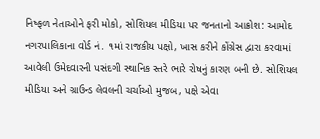નિષ્ફળ નેતાઓને ફરી મોકો, સોશિયલ મીડિયા પર જનતાનો આક્રોશ: આમોદ નગરપાલિકાના વોર્ડ નં. ૧માં રાજકીય પક્ષો, ખાસ કરીને કોંગ્રેસ દ્વારા કરવામાં આવેલી ઉમેદવારની પસંદગી સ્થાનિક સ્તરે ભારે રોષનું કારણ બની છે. સોશિયલ મીડિયા અને ગ્રાઉન્ડ લેવલની ચર્ચાઓ મુજબ, પક્ષે એવા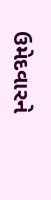ઉમેદવારને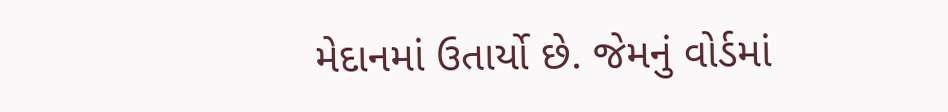મેદાનમાં ઉતાર્યો છે. જેમનું વોર્ડમાં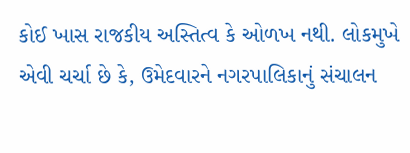કોઈ ખાસ રાજકીય અસ્તિત્વ કે ઓળખ નથી. લોકમુખે એવી ચર્ચા છે કે, ઉમેદવારને નગરપાલિકાનું સંચાલન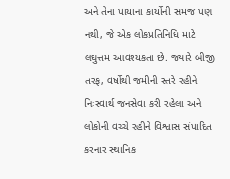અને તેના પાયાના કાર્યોની સમજ પણ નથી, જે એક લોકપ્રતિનિધિ માટે લઘુત્તમ આવશ્યકતા છે. જ્યારે બીજી તરફ, વર્ષોથી જમીની સ્તરે રહીને નિઃસ્વાર્થ જનસેવા કરી રહેલા અને લોકોની વચ્ચે રહીને વિશ્વાસ સંપાદિત કરનાર સ્થાનિક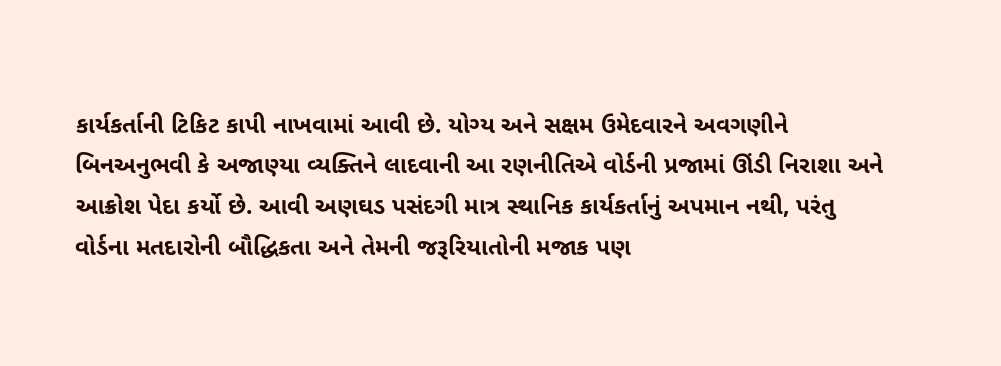કાર્યકર્તાની ટિકિટ કાપી નાખવામાં આવી છે. યોગ્ય અને સક્ષમ ઉમેદવારને અવગણીને બિનઅનુભવી કે અજાણ્યા વ્યક્તિને લાદવાની આ રણનીતિએ વોર્ડની પ્રજામાં ઊંડી નિરાશા અને આક્રોશ પેદા કર્યો છે. આવી અણઘડ પસંદગી માત્ર સ્થાનિક કાર્યકર્તાનું અપમાન નથી, પરંતુ વોર્ડના મતદારોની બૌદ્ધિકતા અને તેમની જરૂરિયાતોની મજાક પણ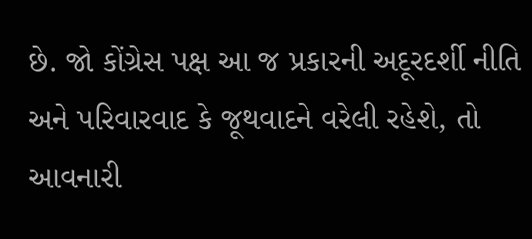છે. જો કોંગ્રેસ પક્ષ આ જ પ્રકારની અદૂરદર્શી નીતિ અને પરિવારવાદ કે જૂથવાદને વરેલી રહેશે, તો આવનારી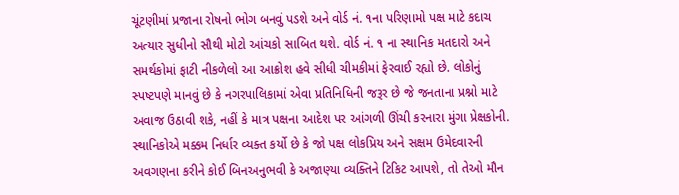ચૂંટણીમાં પ્રજાના રોષનો ભોગ બનવું પડશે અને વોર્ડ નં. ૧ના પરિણામો પક્ષ માટે કદાચ અત્યાર સુધીનો સૌથી મોટો આંચકો સાબિત થશે. વોર્ડ નં. ૧ ના સ્થાનિક મતદારો અને સમર્થકોમાં ફાટી નીકળેલો આ આક્રોશ હવે સીધી ચીમકીમાં ફેરવાઈ રહ્યો છે. લોકોનું સ્પષ્ટપણે માનવું છે કે નગરપાલિકામાં એવા પ્રતિનિધિની જરૂર છે જે જનતાના પ્રશ્નો માટે અવાજ ઉઠાવી શકે, નહીં કે માત્ર પક્ષના આદેશ પર આંગળી ઊંચી કરનારા મુંગા પ્રેક્ષકોની. સ્થાનિકોએ મક્કમ નિર્ધાર વ્યક્ત કર્યો છે કે જો પક્ષ લોકપ્રિય અને સક્ષમ ઉમેદવારની અવગણના કરીને કોઈ બિનઅનુભવી કે અજાણ્યા વ્યક્તિને ટિકિટ આપશે, તો તેઓ મૌન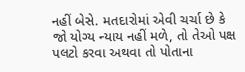નહીં બેસે. મતદારોમાં એવી ચર્ચા છે કે જો યોગ્ય ન્યાય નહીં મળે, તો તેઓ પક્ષ પલટો કરવા અથવા તો પોતાના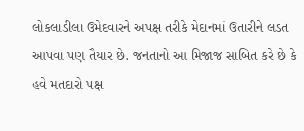લોકલાડીલા ઉમેદવારને અપક્ષ તરીકે મેદાનમાં ઉતારીને લડત આપવા પણ તૈયાર છે. જનતાનો આ મિજાજ સાબિત કરે છે કે હવે મતદારો પક્ષ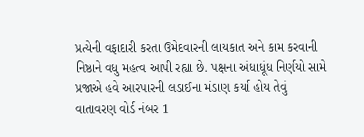પ્રત્યેની વફાદારી કરતા ઉમેદવારની લાયકાત અને કામ કરવાની નિષ્ઠાને વધુ મહત્વ આપી રહ્યા છે. પક્ષના અંધાધૂંધ નિર્ણયો સામે પ્રજાએ હવે આરપારની લડાઈના મંડાણ કર્યા હોય તેવું વાતાવરણ વોર્ડ નંબર 1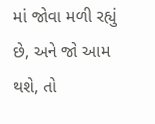માં જોવા મળી રહ્યું છે, અને જો આમ થશે, તો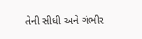તેની સીધી અને ગંભીર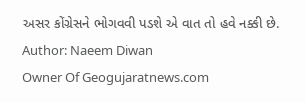અસર કોંગ્રેસને ભોગવવી પડશે એ વાત તો હવે નક્કી છે.
Author: Naeem Diwan
Owner Of Geogujaratnews.com